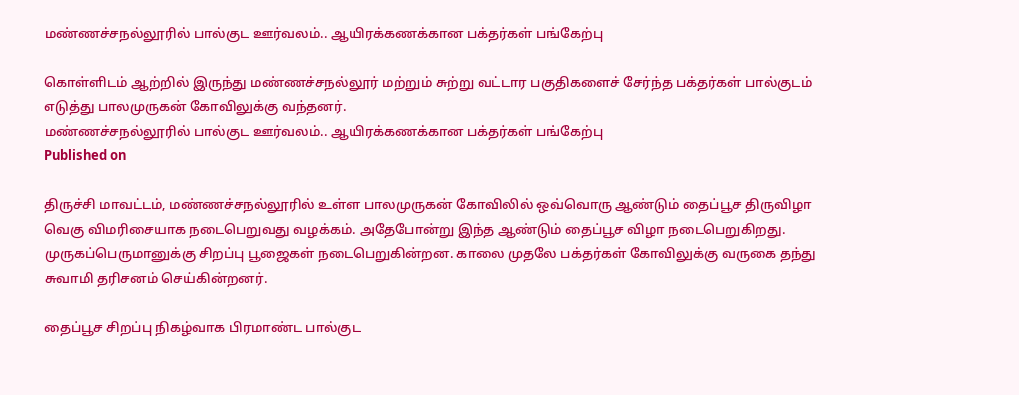மண்ணச்சநல்லூரில் பால்குட ஊர்வலம்.. ஆயிரக்கணக்கான பக்தர்கள் பங்கேற்பு

கொள்ளிடம் ஆற்றில் இருந்து மண்ணச்சநல்லூர் மற்றும் சுற்று வட்டார பகுதிகளைச் சேர்ந்த பக்தர்கள் பால்குடம் எடுத்து பாலமுருகன் கோவிலுக்கு வந்தனர்.
மண்ணச்சநல்லூரில் பால்குட ஊர்வலம்.. ஆயிரக்கணக்கான பக்தர்கள் பங்கேற்பு
Published on

திருச்சி மாவட்டம், மண்ணச்சநல்லூரில் உள்ள பாலமுருகன் கோவிலில் ஒவ்வொரு ஆண்டும் தைப்பூச திருவிழா வெகு விமரிசையாக நடைபெறுவது வழக்கம். அதேபோன்று இந்த ஆண்டும் தைப்பூச விழா நடைபெறுகிறது. முருகப்பெருமானுக்கு சிறப்பு பூஜைகள் நடைபெறுகின்றன. காலை முதலே பக்தர்கள் கோவிலுக்கு வருகை தந்து சுவாமி தரிசனம் செய்கின்றனர்.

தைப்பூச சிறப்பு நிகழ்வாக பிரமாண்ட பால்குட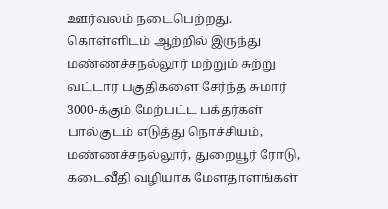ஊர்வலம் நடைபெற்றது. கொள்ளிடம் ஆற்றில் இருந்து மண்ணச்சநல்லூர் மற்றும் சுற்று வட்டார பகுதிகளை சேர்ந்த சுமார் 3000-க்கும் மேற்பட்ட பக்தர்கள் பால்குடம் எடுத்து நொச்சியம், மண்ணச்சநல்லூர், துறையூர் ரோடு, கடைவீதி வழியாக மேளதாளங்கள்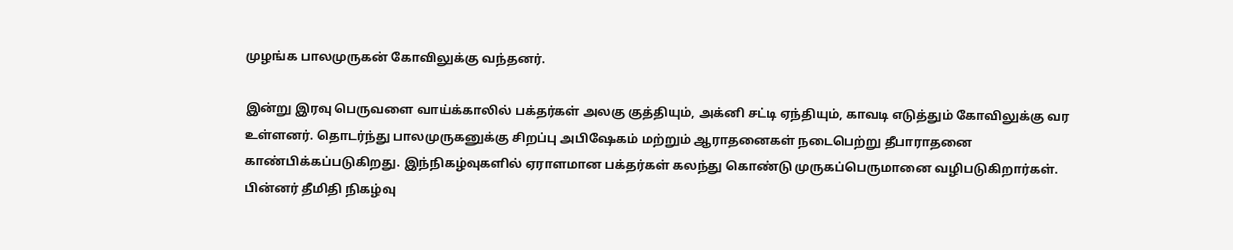முழங்க பாலமுருகன் கோவிலுக்கு வந்தனர்.

இன்று இரவு பெருவளை வாய்க்காலில் பக்தர்கள் அலகு குத்தியும், அக்னி சட்டி ஏந்தியும், காவடி எடுத்தும் கோவிலுக்கு வர உள்ளனர். தொடர்ந்து பாலமுருகனுக்கு சிறப்பு அபிஷேகம் மற்றும் ஆராதனைகள் நடைபெற்று தீபாராதனை காண்பிக்கப்படுகிறது. இந்நிகழ்வுகளில் ஏராளமான பக்தர்கள் கலந்து கொண்டு முருகப்பெருமானை வழிபடுகிறார்கள். பின்னர் தீமிதி நிகழ்வு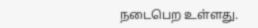நடைபெற உள்ளது.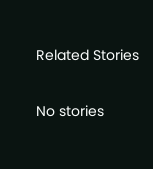Related Stories

No stories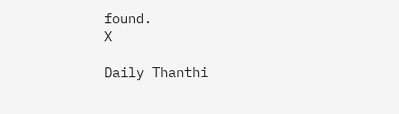found.
X

Daily Thanthi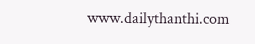www.dailythanthi.com